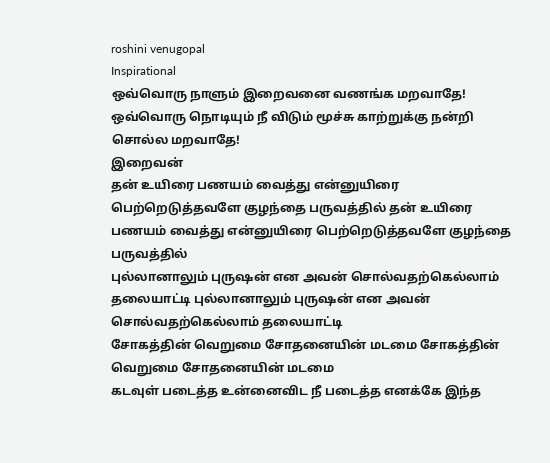roshini venugopal
Inspirational
ஒவ்வொரு நாளும் இறைவனை வணங்க மறவாதே!
ஒவ்வொரு நொடியும் நீ விடும் மூச்சு காற்றுக்கு நன்றி சொல்ல மறவாதே!
இறைவன்
தன் உயிரை பணயம் வைத்து என்னுயிரை பெற்றெடுத்தவளே குழந்தை பருவத்தில் தன் உயிரை பணயம் வைத்து என்னுயிரை பெற்றெடுத்தவளே குழந்தை பருவத்தில்
புல்லானாலும் புருஷன் என அவன் சொல்வதற்கெல்லாம் தலையாட்டி புல்லானாலும் புருஷன் என அவன் சொல்வதற்கெல்லாம் தலையாட்டி
சோகத்தின் வெறுமை சோதனையின் மடமை சோகத்தின் வெறுமை சோதனையின் மடமை
கடவுள் படைத்த உன்னைவிட நீ படைத்த எனக்கே இந்த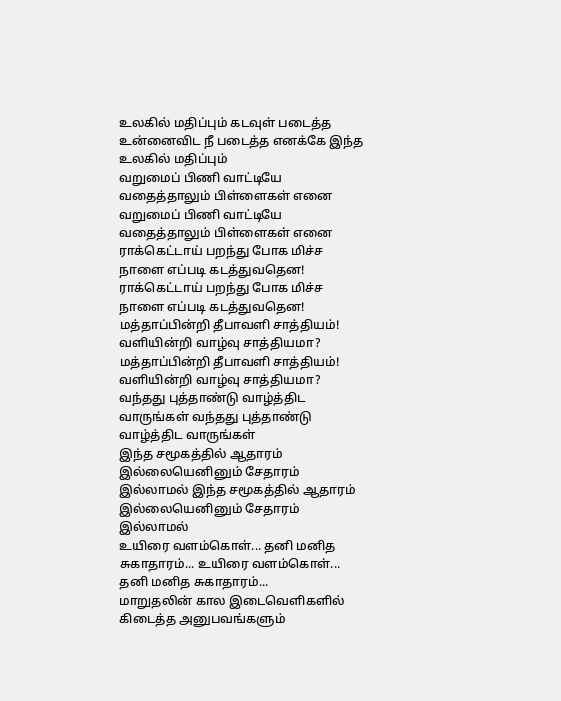உலகில் மதிப்பும் கடவுள் படைத்த உன்னைவிட நீ படைத்த எனக்கே இந்த உலகில் மதிப்பும்
வறுமைப் பிணி வாட்டியே வதைத்தாலும் பிள்ளைகள் எனை வறுமைப் பிணி வாட்டியே வதைத்தாலும் பிள்ளைகள் எனை
ராக்கெட்டாய் பறந்து போக மிச்ச நாளை எப்படி கடத்துவதென! ராக்கெட்டாய் பறந்து போக மிச்ச நாளை எப்படி கடத்துவதென!
மத்தாப்பின்றி தீபாவளி சாத்தியம்! வளியின்றி வாழ்வு சாத்தியமா? மத்தாப்பின்றி தீபாவளி சாத்தியம்! வளியின்றி வாழ்வு சாத்தியமா?
வந்தது புத்தாண்டு வாழ்த்திட வாருங்கள் வந்தது புத்தாண்டு வாழ்த்திட வாருங்கள்
இந்த சமூகத்தில் ஆதாரம் இல்லையெனினும் சேதாரம் இல்லாமல் இந்த சமூகத்தில் ஆதாரம் இல்லையெனினும் சேதாரம் இல்லாமல்
உயிரை வளம்கொள்... தனி மனித சுகாதாரம்... உயிரை வளம்கொள்... தனி மனித சுகாதாரம்...
மாறுதலின் கால இடைவெளிகளில் கிடைத்த அனுபவங்களும்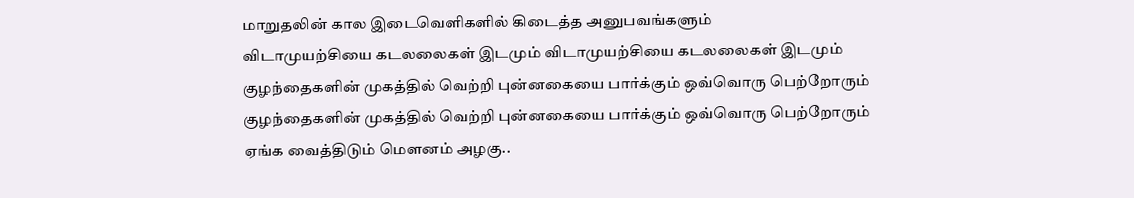மாறுதலின் கால இடைவெளிகளில் கிடைத்த அனுபவங்களும்
விடாமுயற்சியை கடலலைகள் இடமும் விடாமுயற்சியை கடலலைகள் இடமும்
குழந்தைகளின் முகத்தில் வெற்றி புன்னகையை பார்க்கும் ஒவ்வொரு பெற்றோரும் குழந்தைகளின் முகத்தில் வெற்றி புன்னகையை பார்க்கும் ஒவ்வொரு பெற்றோரும்
ஏங்க வைத்திடும் மௌனம் அழகு..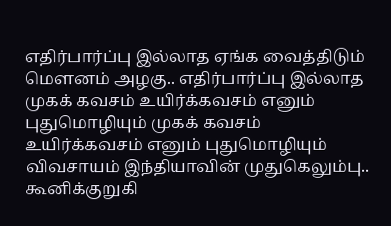எதிர்பார்ப்பு இல்லாத ஏங்க வைத்திடும் மௌனம் அழகு.. எதிர்பார்ப்பு இல்லாத
முகக் கவசம் உயிர்க்கவசம் எனும் புதுமொழியும் முகக் கவசம் உயிர்க்கவசம் எனும் புதுமொழியும்
விவசாயம் இந்தியாவின் முதுகெலும்பு.. கூனிக்குறுகி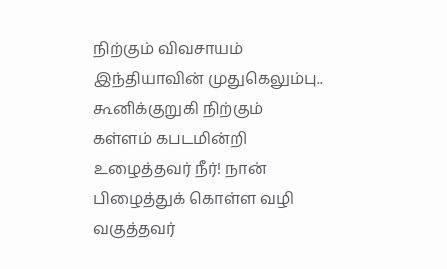நிற்கும் விவசாயம் இந்தியாவின் முதுகெலும்பு.. கூனிக்குறுகி நிற்கும்
கள்ளம் கபடமின்றி உழைத்தவர் நீர்! நான் பிழைத்துக் கொள்ள வழி வகுத்தவர்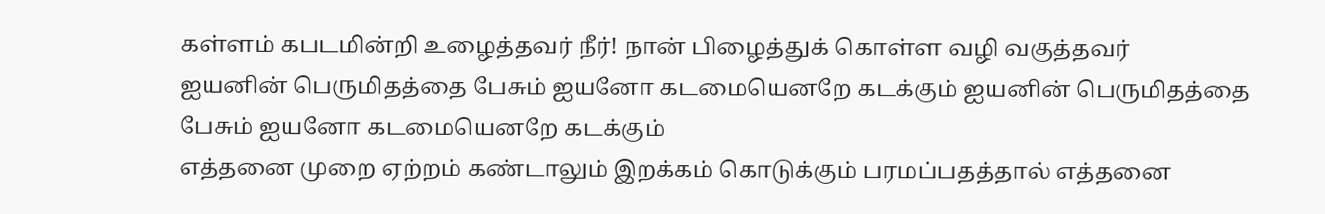கள்ளம் கபடமின்றி உழைத்தவர் நீர்! நான் பிழைத்துக் கொள்ள வழி வகுத்தவர்
ஐயனின் பெருமிதத்தை பேசும் ஐயனோ கடமையெனறே கடக்கும் ஐயனின் பெருமிதத்தை பேசும் ஐயனோ கடமையெனறே கடக்கும்
எத்தனை முறை ஏற்றம் கண்டாலும் இறக்கம் கொடுக்கும் பரமப்பதத்தால் எத்தனை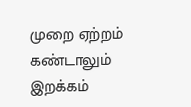முறை ஏற்றம் கண்டாலும் இறக்கம்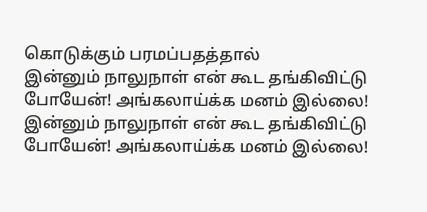கொடுக்கும் பரமப்பதத்தால்
இன்னும் நாலுநாள் என் கூட தங்கிவிட்டு போயேன்! அங்கலாய்க்க மனம் இல்லை! இன்னும் நாலுநாள் என் கூட தங்கிவிட்டு போயேன்! அங்கலாய்க்க மனம் இல்லை!